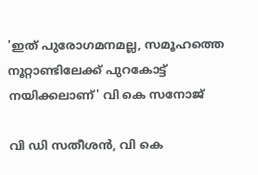'ഇത് പുരോഗമനമല്ല, സമൂഹത്തെ നൂറ്റാണ്ടിലേക്ക് പുറകോട്ട് നയിക്കലാണ്' വി കെ സനോജ്

വി ഡി സതീശൻ, വി കെ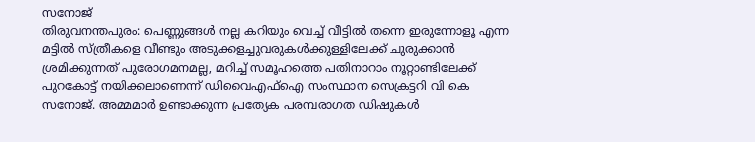സനോജ്
തിരുവനന്തപുരം: പെണ്ണുങ്ങൾ നല്ല കറിയും വെച്ച് വീട്ടിൽ തന്നെ ഇരുന്നോളൂ എന്ന മട്ടിൽ സ്ത്രീകളെ വീണ്ടും അടുക്കളച്ചുവരുകൾക്കുള്ളിലേക്ക് ചുരുക്കാൻ ശ്രമിക്കുന്നത് പുരോഗമനമല്ല, മറിച്ച് സമൂഹത്തെ പതിനാറാം നൂറ്റാണ്ടിലേക്ക് പുറകോട്ട് നയിക്കലാണെന്ന് ഡിവൈഎഫ്ഐ സംസ്ഥാന സെക്രട്ടറി വി കെ സനോജ്. അമ്മമാർ ഉണ്ടാക്കുന്ന പ്രത്യേക പരമ്പരാഗത ഡിഷുകൾ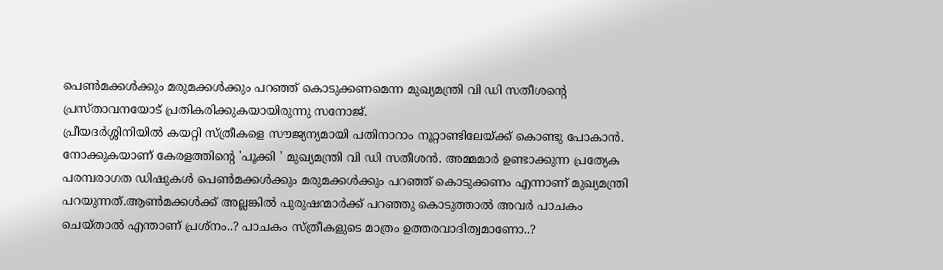പെൺമക്കൾക്കും മരുമക്കൾക്കും പറഞ്ഞ് കൊടുക്കണമെന്ന മുഖ്യമന്ത്രി വി ഡി സതീശന്റെ പ്രസ്താവനയോട് പ്രതികരിക്കുകയായിരുന്നു സനോജ്.
പ്രീയദർശ്ശിനിയിൽ കയറ്റി സ്ത്രീകളെ സൗജ്യന്യമായി പതിനാറാം നൂറ്റാണ്ടിലേയ്ക്ക് കൊണ്ടു പോകാൻ. നോക്കുകയാണ് കേരളത്തിന്റെ 'പൂക്കി ' മുഖ്യമന്ത്രി വി ഡി സതീശൻ. അമ്മമാർ ഉണ്ടാക്കുന്ന പ്രത്യേക പരമ്പരാഗത ഡിഷുകൾ പെൺമക്കൾക്കും മരുമക്കൾക്കും പറഞ്ഞ് കൊടുക്കണം എന്നാണ് മുഖ്യമന്ത്രി പറയുന്നത്.ആൺമക്കൾക്ക് അല്ലങ്കിൽ പുരുഷന്മാർക്ക് പറഞ്ഞു കൊടുത്താൽ അവർ പാചകം ചെയ്താൽ എന്താണ് പ്രശ്നം..? പാചകം സ്ത്രീകളുടെ മാത്രം ഉത്തരവാദിത്വമാണോ..?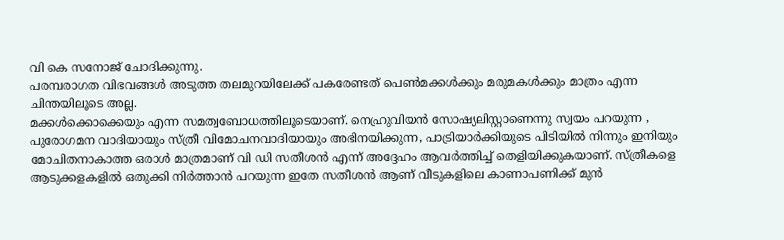വി കെ സനോജ് ചോദിക്കുന്നു.
പരമ്പരാഗത വിഭവങ്ങൾ അടുത്ത തലമുറയിലേക്ക് പകരേണ്ടത് പെൺമക്കൾക്കും മരുമകൾക്കും മാത്രം എന്ന ചിന്തയിലൂടെ അല്ല.
മക്കൾക്കൊക്കെയും എന്ന സമത്വബോധത്തിലൂടെയാണ്. നെഹ്രുവിയൻ സോഷ്യലിസ്റ്റാണെന്നു സ്വയം പറയുന്ന , പുരോഗമന വാദിയായും സ്ത്രീ വിമോചനവാദിയായും അഭിനയിക്കുന്ന, പാട്രിയാർക്കിയുടെ പിടിയിൽ നിന്നും ഇനിയും മോചിതനാകാത്ത ഒരാൾ മാത്രമാണ് വി ഡി സതീശൻ എന്ന് അദ്ദേഹം ആവർത്തിച്ച് തെളിയിക്കുകയാണ്. സ്ത്രീകളെ ആടുക്കളകളിൽ ഒതുക്കി നിർത്താൻ പറയുന്ന ഇതേ സതീശൻ ആണ് വീടുകളിലെ കാണാപണിക്ക് മുൻ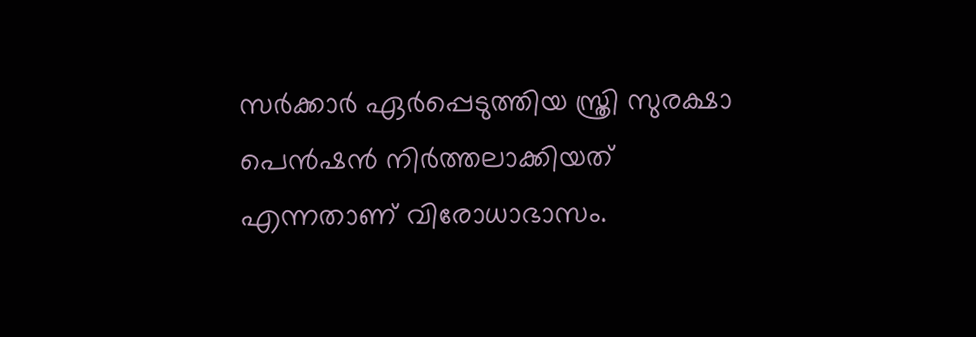സർക്കാർ ഏർപ്പെടുത്തിയ സ്ത്രി സുരക്ഷാ പെൻഷൻ നിർത്തലാക്കിയത് എന്നതാണ് വിരോധാഭാസം.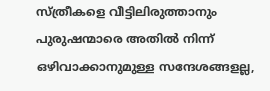സ്ത്രീകളെ വീട്ടിലിരുത്താനും പുരുഷന്മാരെ അതിൽ നിന്ന് ഒഴിവാക്കാനുമുള്ള സന്ദേശങ്ങളല്ല,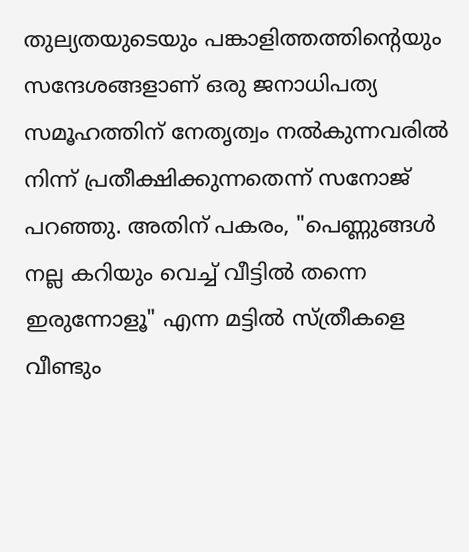തുല്യതയുടെയും പങ്കാളിത്തത്തിന്റെയും സന്ദേശങ്ങളാണ് ഒരു ജനാധിപത്യ സമൂഹത്തിന് നേതൃത്വം നൽകുന്നവരിൽ നിന്ന് പ്രതീക്ഷിക്കുന്നതെന്ന് സനോജ് പറഞ്ഞു. അതിന് പകരം, "പെണ്ണുങ്ങൾ നല്ല കറിയും വെച്ച് വീട്ടിൽ തന്നെ ഇരുന്നോളൂ" എന്ന മട്ടിൽ സ്ത്രീകളെ വീണ്ടും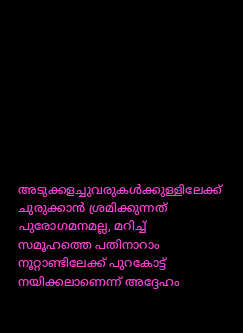അടുക്കളച്ചുവരുകൾക്കുള്ളിലേക്ക് ചുരുക്കാൻ ശ്രമിക്കുന്നത് പുരോഗമനമല്ല, മറിച്ച് സമൂഹത്തെ പതിനാറാം നൂറ്റാണ്ടിലേക്ക് പുറകോട്ട് നയിക്കലാണെന്ന് അദ്ദേഹം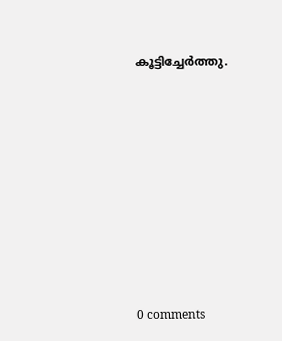കൂട്ടിച്ചേർത്തു.










0 comments